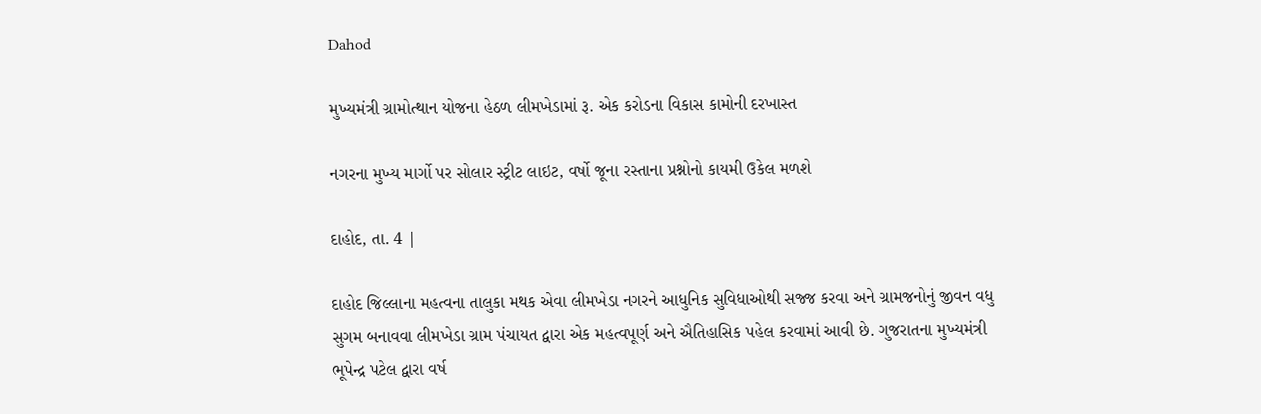Dahod

મુખ્યમંત્રી ગ્રામોત્થાન યોજના હેઠળ લીમખેડામાં રૂ. એક કરોડના વિકાસ કામોની દરખાસ્ત

નગરના મુખ્ય માર્ગો પર સોલાર સ્ટ્રીટ લાઇટ, વર્ષો જૂના રસ્તાના પ્રશ્નોનો કાયમી ઉકેલ મળશે

દાહોદ, તા. 4 |

દાહોદ જિલ્લાના મહત્વના તાલુકા મથક એવા લીમખેડા નગરને આધુનિક સુવિધાઓથી સજ્જ કરવા અને ગ્રામજનોનું જીવન વધુ સુગમ બનાવવા લીમખેડા ગ્રામ પંચાયત દ્વારા એક મહત્વપૂર્ણ અને ઐતિહાસિક પહેલ કરવામાં આવી છે. ગુજરાતના મુખ્યમંત્રી ભૂપેન્દ્ર પટેલ દ્વારા વર્ષ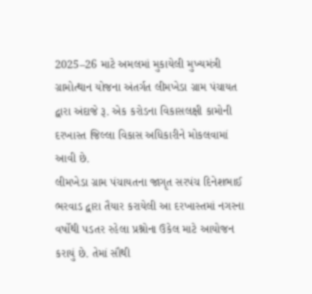2025–26 માટે અમલમાં મુકાયેલી મુખ્યમંત્રી ગ્રામોત્થાન યોજના અંતર્ગત લીમખેડા ગ્રામ પંચાયત દ્વારા અંદાજે રૂ. એક કરોડના વિકાસલક્ષી કામોની દરખાસ્ત જિલ્લા વિકાસ અધિકારીને મોકલવામાં આવી છે.
લીમખેડા ગ્રામ પંચાયતના જાગૃત સરપંચ દિનેશભાઈ ભરવાડ દ્વારા તૈયાર કરાયેલી આ દરખાસ્તમાં નગરના વર્ષોથી પડતર રહેલા પ્રશ્નોના ઉકેલ માટે આયોજન કરાયું છે. તેમાં સૌથી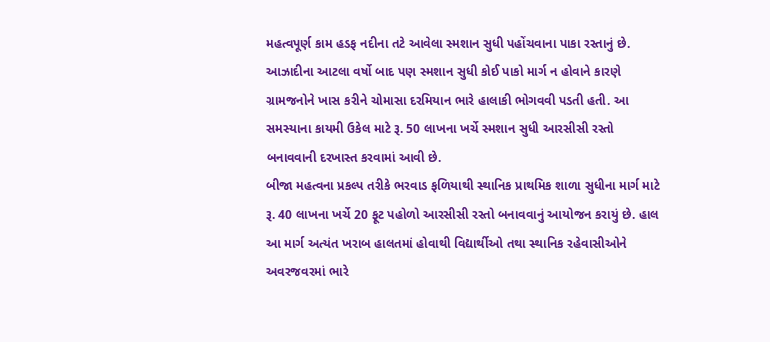મહત્વપૂર્ણ કામ હડફ નદીના તટે આવેલા સ્મશાન સુધી પહોંચવાના પાકા રસ્તાનું છે. આઝાદીના આટલા વર્ષો બાદ પણ સ્મશાન સુધી કોઈ પાકો માર્ગ ન હોવાને કારણે ગ્રામજનોને ખાસ કરીને ચોમાસા દરમિયાન ભારે હાલાકી ભોગવવી પડતી હતી. આ સમસ્યાના કાયમી ઉકેલ માટે રૂ. 50 લાખના ખર્ચે સ્મશાન સુધી આરસીસી રસ્તો બનાવવાની દરખાસ્ત કરવામાં આવી છે.
બીજા મહત્વના પ્રકલ્પ તરીકે ભરવાડ ફળિયાથી સ્થાનિક પ્રાથમિક શાળા સુધીના માર્ગ માટે રૂ. 40 લાખના ખર્ચે 20 ફૂટ પહોળો આરસીસી રસ્તો બનાવવાનું આયોજન કરાયું છે. હાલ આ માર્ગ અત્યંત ખરાબ હાલતમાં હોવાથી વિદ્યાર્થીઓ તથા સ્થાનિક રહેવાસીઓને અવરજવરમાં ભારે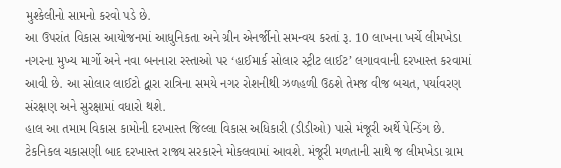મુશ્કેલીનો સામનો કરવો પડે છે.
આ ઉપરાંત વિકાસ આયોજનમાં આધુનિકતા અને ગ્રીન એનર્જીનો સમન્વય કરતાં રૂ. 10 લાખના ખર્ચે લીમખેડા નગરના મુખ્ય માર્ગો અને નવા બનનારા રસ્તાઓ પર ‘હાઈમાર્ક સોલાર સ્ટ્રીટ લાઈટ’ લગાવવાની દરખાસ્ત કરવામાં આવી છે. આ સોલાર લાઈટો દ્વારા રાત્રિના સમયે નગર રોશનીથી ઝળહળી ઉઠશે તેમજ વીજ બચત, પર્યાવરણ સંરક્ષણ અને સુરક્ષામાં વધારો થશે.
હાલ આ તમામ વિકાસ કામોની દરખાસ્ત જિલ્લા વિકાસ અધિકારી (ડીડીઓ) પાસે મંજૂરી અર્થે પેન્ડિંગ છે. ટેકનિકલ ચકાસણી બાદ દરખાસ્ત રાજ્ય સરકારને મોકલવામાં આવશે. મંજૂરી મળતાની સાથે જ લીમખેડા ગ્રામ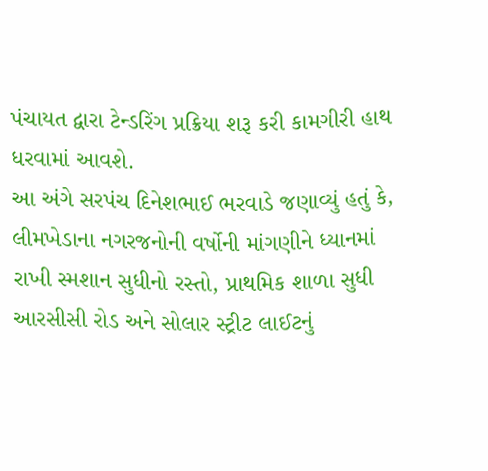પંચાયત દ્વારા ટેન્ડરિંગ પ્રક્રિયા શરૂ કરી કામગીરી હાથ ધરવામાં આવશે.
આ અંગે સરપંચ દિનેશભાઈ ભરવાડે જણાવ્યું હતું કે, લીમખેડાના નગરજનોની વર્ષોની માંગણીને ધ્યાનમાં રાખી સ્મશાન સુધીનો રસ્તો, પ્રાથમિક શાળા સુધી આરસીસી રોડ અને સોલાર સ્ટ્રીટ લાઈટનું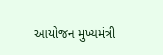આયોજન મુખ્યમંત્રી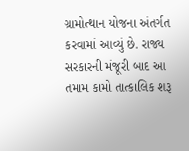ગ્રામોત્થાન યોજના અંતર્ગત કરવામાં આવ્યું છે. રાજ્ય સરકારની મંજૂરી બાદ આ તમામ કામો તાત્કાલિક શરૂ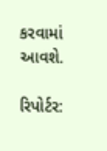કરવામાં આવશે.

રિપોર્ટર: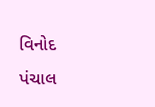વિનોદ પંચાલ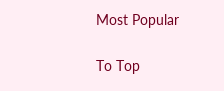Most Popular

To Top